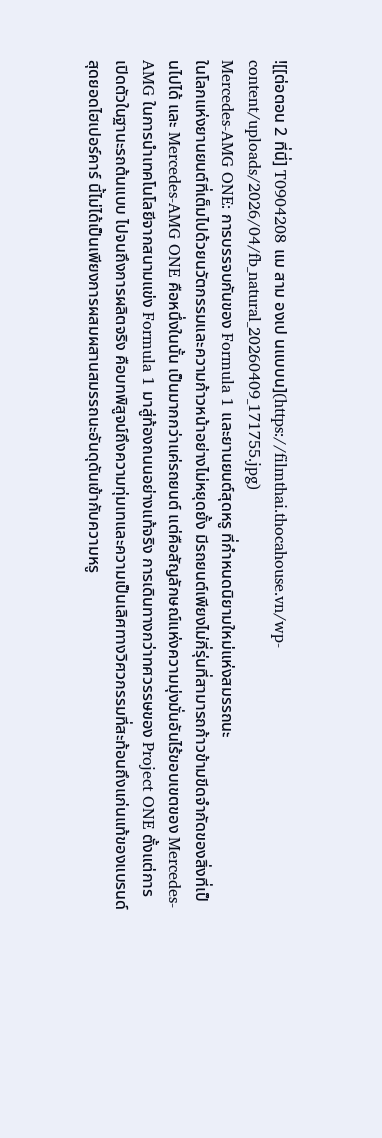![[ต่อตอน 2 ที่นี่] T0904208 แม สาม องเป นแบบน](https://filmthai.thocahouse.vn/wp-content/uploads/2026/04/fb_natural_20260409_171755.jpg)
Mercedes-AMG ONE: การบรรจบกันของ Formula 1 และยานยนต์สุดหรู ที่กำหนดนิยามใหม่แห่งสมรรถนะ
ในโลกแห่งยานยนต์ที่เต็มไปด้วยนวัตกรรมและความก้าวหน้าอย่างไม่หยุดยั้ง มีรถยนต์เพียงไม่กี่รุ่นที่สามารถก้าวข้ามขีดจำกัดของสิ่งที่เป็นไปได้ และ Mercedes-AMG ONE คือหนึ่งในนั้น เป็นมากกว่าแค่รถยนต์ แต่คือสัญลักษณ์แห่งความมุ่งมั่นอันไร้ขอบเขตของ Mercedes-AMG ในการนำเทคโนโลยีจากสนามแข่ง Formula 1 มาสู่ท้องถนนอย่างแท้จริง การเดินทางกว่าทศวรรษของ Project ONE ตั้งแต่การเปิดตัวในฐานะรถต้นแบบ ไปจนถึงการผลิตจริง คือบทพิสูจน์ถึงความทุ่มเทและความเป็นเลิศทางวิศวกรรมที่สะท้อนถึงแก่นแท้ของแบรนด์ สุดยอดไฮเปอร์คาร์ นี้ไม่ได้เป็นเพียงการผสมผสานสมรรถนะอันดุดันเข้ากับความหรู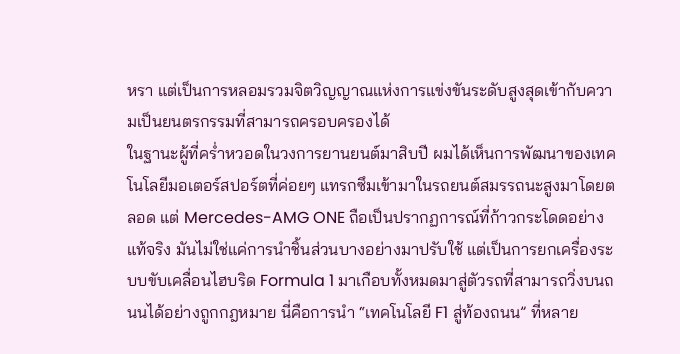หรา แต่เป็นการหลอมรวมจิตวิญญาณแห่งการแข่งขันระดับสูงสุดเข้ากับความเป็นยนตรกรรมที่สามารถครอบครองได้
ในฐานะผู้ที่คร่ำหวอดในวงการยานยนต์มาสิบปี ผมได้เห็นการพัฒนาของเทคโนโลยีมอเตอร์สปอร์ตที่ค่อยๆ แทรกซึมเข้ามาในรถยนต์สมรรถนะสูงมาโดยตลอด แต่ Mercedes-AMG ONE ถือเป็นปรากฏการณ์ที่ก้าวกระโดดอย่างแท้จริง มันไม่ใช่แค่การนำชิ้นส่วนบางอย่างมาปรับใช้ แต่เป็นการยกเครื่องระบบขับเคลื่อนไฮบริด Formula 1 มาเกือบทั้งหมดมาสู่ตัวรถที่สามารถวิ่งบนถนนได้อย่างถูกกฎหมาย นี่คือการนำ “เทคโนโลยี F1 สู่ท้องถนน” ที่หลาย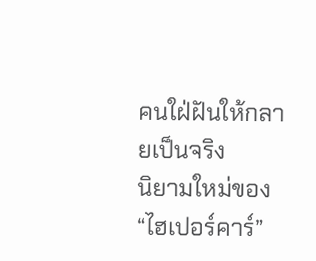คนใฝ่ฝันให้กลายเป็นจริง
นิยามใหม่ของ “ไฮเปอร์คาร์”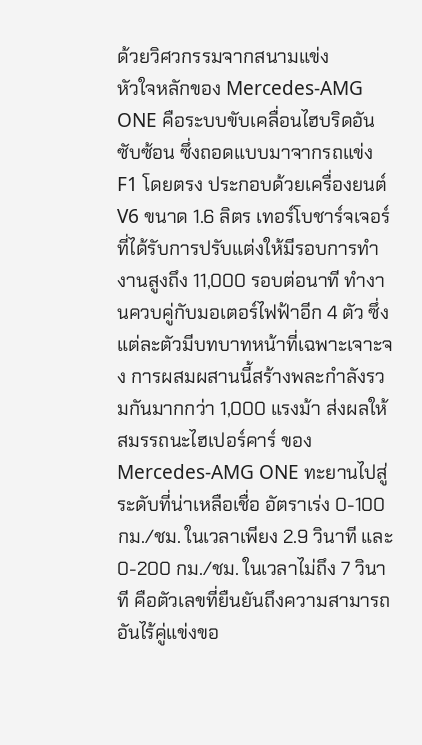ด้วยวิศวกรรมจากสนามแข่ง
หัวใจหลักของ Mercedes-AMG ONE คือระบบขับเคลื่อนไฮบริดอันซับซ้อน ซึ่งถอดแบบมาจากรถแข่ง F1 โดยตรง ประกอบด้วยเครื่องยนต์ V6 ขนาด 1.6 ลิตร เทอร์โบชาร์จเจอร์ ที่ได้รับการปรับแต่งให้มีรอบการทำงานสูงถึง 11,000 รอบต่อนาที ทำงานควบคู่กับมอเตอร์ไฟฟ้าอีก 4 ตัว ซึ่งแต่ละตัวมีบทบาทหน้าที่เฉพาะเจาะจง การผสมผสานนี้สร้างพละกำลังรวมกันมากกว่า 1,000 แรงม้า ส่งผลให้ สมรรถนะไฮเปอร์คาร์ ของ Mercedes-AMG ONE ทะยานไปสู่ระดับที่น่าเหลือเชื่อ อัตราเร่ง 0-100 กม./ชม. ในเวลาเพียง 2.9 วินาที และ 0-200 กม./ชม. ในเวลาไม่ถึง 7 วินาที คือตัวเลขที่ยืนยันถึงความสามารถอันไร้คู่แข่งขอ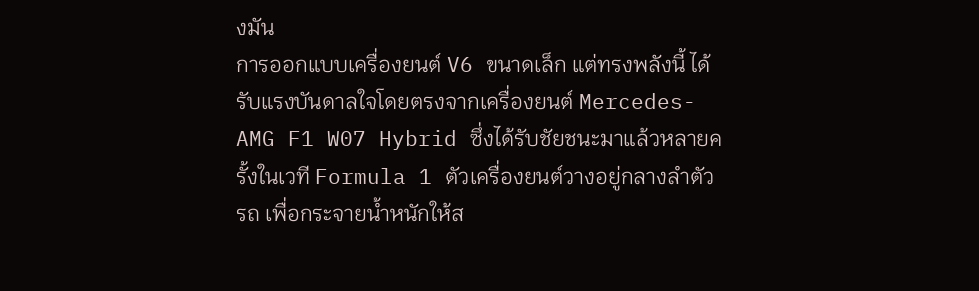งมัน
การออกแบบเครื่องยนต์ V6 ขนาดเล็ก แต่ทรงพลังนี้ ได้รับแรงบันดาลใจโดยตรงจากเครื่องยนต์ Mercedes-AMG F1 W07 Hybrid ซึ่งได้รับชัยชนะมาแล้วหลายครั้งในเวที Formula 1 ตัวเครื่องยนต์วางอยู่กลางลำตัวรถ เพื่อกระจายน้ำหนักให้ส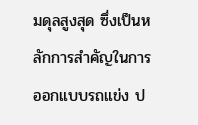มดุลสูงสุด ซึ่งเป็นหลักการสำคัญในการออกแบบรถแข่ง ป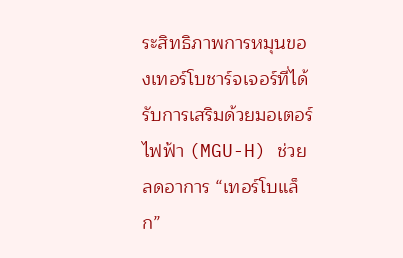ระสิทธิภาพการหมุนของเทอร์โบชาร์จเจอร์ที่ได้รับการเสริมด้วยมอเตอร์ไฟฟ้า (MGU-H) ช่วยลดอาการ “เทอร์โบแล็ก”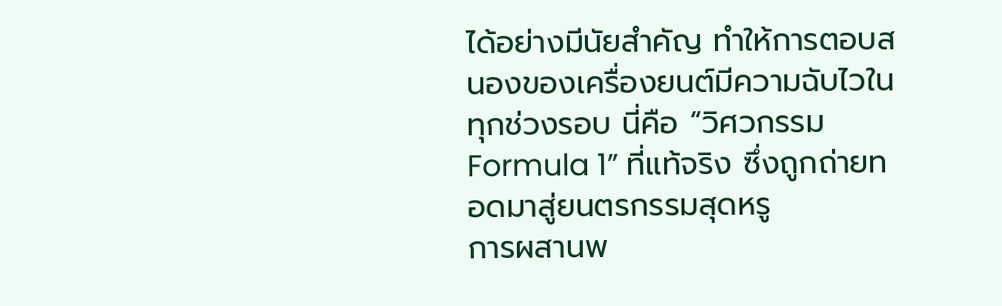ได้อย่างมีนัยสำคัญ ทำให้การตอบสนองของเครื่องยนต์มีความฉับไวในทุกช่วงรอบ นี่คือ “วิศวกรรม Formula 1” ที่แท้จริง ซึ่งถูกถ่ายทอดมาสู่ยนตรกรรมสุดหรู
การผสานพ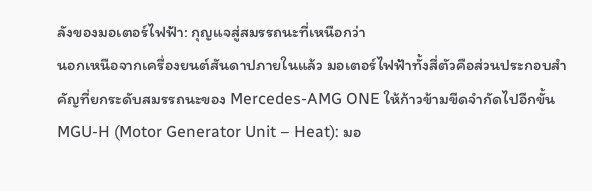ลังของมอเตอร์ไฟฟ้า: กุญแจสู่สมรรถนะที่เหนือกว่า
นอกเหนือจากเครื่องยนต์สันดาปภายในแล้ว มอเตอร์ไฟฟ้าทั้งสี่ตัวคือส่วนประกอบสำคัญที่ยกระดับสมรรถนะของ Mercedes-AMG ONE ให้ก้าวข้ามขีดจำกัดไปอีกขั้น
MGU-H (Motor Generator Unit – Heat): มอ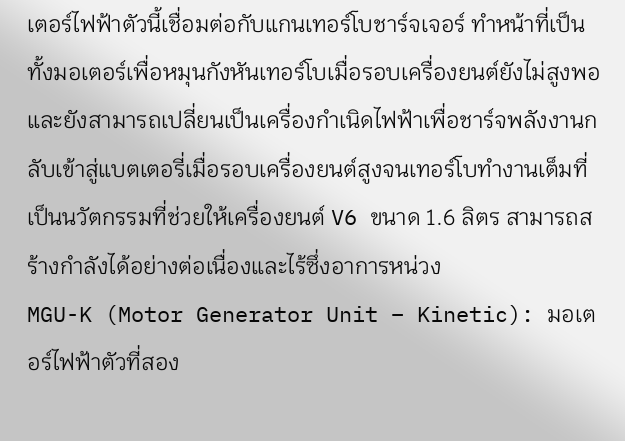เตอร์ไฟฟ้าตัวนี้เชื่อมต่อกับแกนเทอร์โบชาร์จเจอร์ ทำหน้าที่เป็นทั้งมอเตอร์เพื่อหมุนกังหันเทอร์โบเมื่อรอบเครื่องยนต์ยังไม่สูงพอ และยังสามารถเปลี่ยนเป็นเครื่องกำเนิดไฟฟ้าเพื่อชาร์จพลังงานกลับเข้าสู่แบตเตอรี่เมื่อรอบเครื่องยนต์สูงจนเทอร์โบทำงานเต็มที่ เป็นนวัตกรรมที่ช่วยให้เครื่องยนต์ V6 ขนาด 1.6 ลิตร สามารถสร้างกำลังได้อย่างต่อเนื่องและไร้ซึ่งอาการหน่วง
MGU-K (Motor Generator Unit – Kinetic): มอเตอร์ไฟฟ้าตัวที่สอง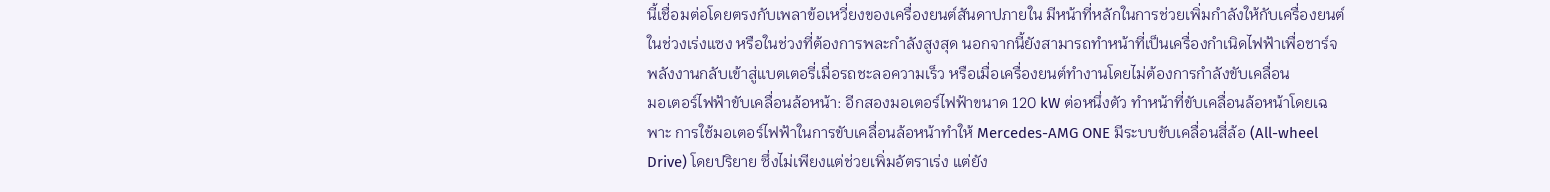นี้เชื่อมต่อโดยตรงกับเพลาข้อเหวี่ยงของเครื่องยนต์สันดาปภายใน มีหน้าที่หลักในการช่วยเพิ่มกำลังให้กับเครื่องยนต์ในช่วงเร่งแซง หรือในช่วงที่ต้องการพละกำลังสูงสุด นอกจากนี้ยังสามารถทำหน้าที่เป็นเครื่องกำเนิดไฟฟ้าเพื่อชาร์จพลังงานกลับเข้าสู่แบตเตอรี่เมื่อรถชะลอความเร็ว หรือเมื่อเครื่องยนต์ทำงานโดยไม่ต้องการกำลังขับเคลื่อน
มอเตอร์ไฟฟ้าขับเคลื่อนล้อหน้า: อีกสองมอเตอร์ไฟฟ้าขนาด 120 kW ต่อหนึ่งตัว ทำหน้าที่ขับเคลื่อนล้อหน้าโดยเฉพาะ การใช้มอเตอร์ไฟฟ้าในการขับเคลื่อนล้อหน้าทำให้ Mercedes-AMG ONE มีระบบขับเคลื่อนสี่ล้อ (All-wheel Drive) โดยปริยาย ซึ่งไม่เพียงแต่ช่วยเพิ่มอัตราเร่ง แต่ยัง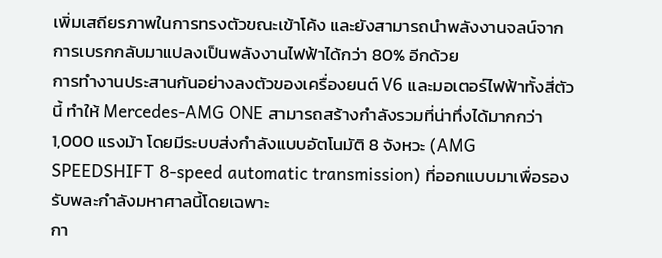เพิ่มเสถียรภาพในการทรงตัวขณะเข้าโค้ง และยังสามารถนำพลังงานจลน์จากการเบรกกลับมาแปลงเป็นพลังงานไฟฟ้าได้กว่า 80% อีกด้วย
การทำงานประสานกันอย่างลงตัวของเครื่องยนต์ V6 และมอเตอร์ไฟฟ้าทั้งสี่ตัวนี้ ทำให้ Mercedes-AMG ONE สามารถสร้างกำลังรวมที่น่าทึ่งได้มากกว่า 1,000 แรงม้า โดยมีระบบส่งกำลังแบบอัตโนมัติ 8 จังหวะ (AMG SPEEDSHIFT 8-speed automatic transmission) ที่ออกแบบมาเพื่อรองรับพละกำลังมหาศาลนี้โดยเฉพาะ
กา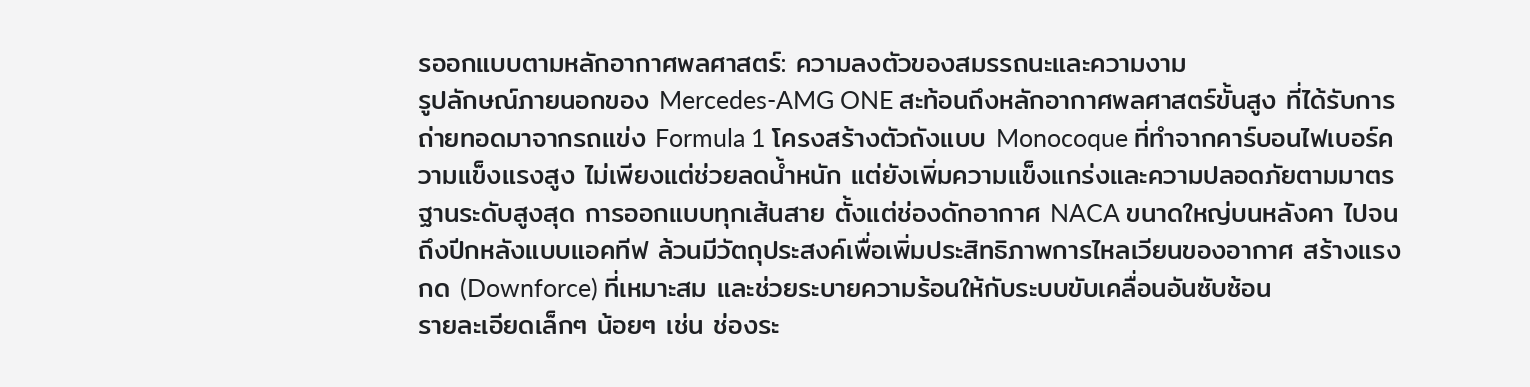รออกแบบตามหลักอากาศพลศาสตร์: ความลงตัวของสมรรถนะและความงาม
รูปลักษณ์ภายนอกของ Mercedes-AMG ONE สะท้อนถึงหลักอากาศพลศาสตร์ขั้นสูง ที่ได้รับการถ่ายทอดมาจากรถแข่ง Formula 1 โครงสร้างตัวถังแบบ Monocoque ที่ทำจากคาร์บอนไฟเบอร์ความแข็งแรงสูง ไม่เพียงแต่ช่วยลดน้ำหนัก แต่ยังเพิ่มความแข็งแกร่งและความปลอดภัยตามมาตรฐานระดับสูงสุด การออกแบบทุกเส้นสาย ตั้งแต่ช่องดักอากาศ NACA ขนาดใหญ่บนหลังคา ไปจนถึงปีกหลังแบบแอคทีฟ ล้วนมีวัตถุประสงค์เพื่อเพิ่มประสิทธิภาพการไหลเวียนของอากาศ สร้างแรงกด (Downforce) ที่เหมาะสม และช่วยระบายความร้อนให้กับระบบขับเคลื่อนอันซับซ้อน
รายละเอียดเล็กๆ น้อยๆ เช่น ช่องระ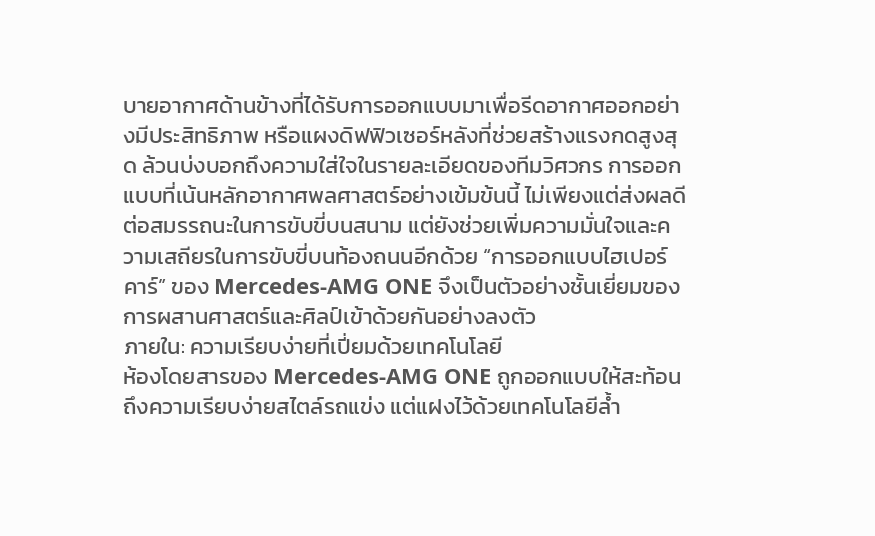บายอากาศด้านข้างที่ได้รับการออกแบบมาเพื่อรีดอากาศออกอย่างมีประสิทธิภาพ หรือแผงดิฟฟิวเซอร์หลังที่ช่วยสร้างแรงกดสูงสุด ล้วนบ่งบอกถึงความใส่ใจในรายละเอียดของทีมวิศวกร การออกแบบที่เน้นหลักอากาศพลศาสตร์อย่างเข้มข้นนี้ ไม่เพียงแต่ส่งผลดีต่อสมรรถนะในการขับขี่บนสนาม แต่ยังช่วยเพิ่มความมั่นใจและความเสถียรในการขับขี่บนท้องถนนอีกด้วย “การออกแบบไฮเปอร์คาร์” ของ Mercedes-AMG ONE จึงเป็นตัวอย่างชั้นเยี่ยมของการผสานศาสตร์และศิลป์เข้าด้วยกันอย่างลงตัว
ภายใน: ความเรียบง่ายที่เปี่ยมด้วยเทคโนโลยี
ห้องโดยสารของ Mercedes-AMG ONE ถูกออกแบบให้สะท้อนถึงความเรียบง่ายสไตล์รถแข่ง แต่แฝงไว้ด้วยเทคโนโลยีล้ำ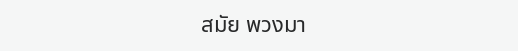สมัย พวงมา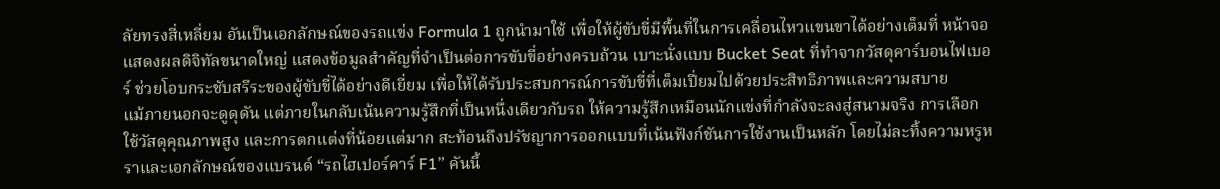ลัยทรงสี่เหลี่ยม อันเป็นเอกลักษณ์ของรถแข่ง Formula 1 ถูกนำมาใช้ เพื่อให้ผู้ขับขี่มีพื้นที่ในการเคลื่อนไหวแขนขาได้อย่างเต็มที่ หน้าจอแสดงผลดิจิทัลขนาดใหญ่ แสดงข้อมูลสำคัญที่จำเป็นต่อการขับขี่อย่างครบถ้วน เบาะนั่งแบบ Bucket Seat ที่ทำจากวัสดุคาร์บอนไฟเบอร์ ช่วยโอบกระชับสรีระของผู้ขับขี่ได้อย่างดีเยี่ยม เพื่อให้ได้รับประสบการณ์การขับขี่ที่เต็มเปี่ยมไปด้วยประสิทธิภาพและความสบาย
แม้ภายนอกจะดูดุดัน แต่ภายในกลับเน้นความรู้สึกที่เป็นหนึ่งเดียวกับรถ ให้ความรู้สึกเหมือนนักแข่งที่กำลังจะลงสู่สนามจริง การเลือกใช้วัสดุคุณภาพสูง และการตกแต่งที่น้อยแต่มาก สะท้อนถึงปรัชญาการออกแบบที่เน้นฟังก์ชันการใช้งานเป็นหลัก โดยไม่ละทิ้งความหรูหราและเอกลักษณ์ของแบรนด์ “รถไฮเปอร์คาร์ F1” คันนี้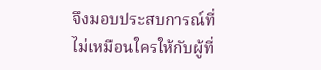จึงมอบประสบการณ์ที่ไม่เหมือนใครให้กับผู้ที่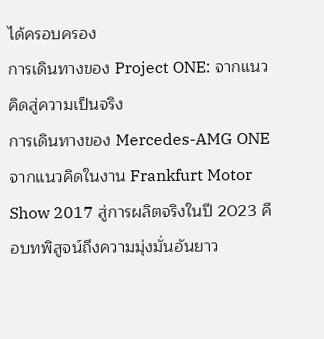ได้ครอบครอง
การเดินทางของ Project ONE: จากแนวคิดสู่ความเป็นจริง
การเดินทางของ Mercedes-AMG ONE จากแนวคิดในงาน Frankfurt Motor Show 2017 สู่การผลิตจริงในปี 2023 คือบทพิสูจน์ถึงความมุ่งมั่นอันยาว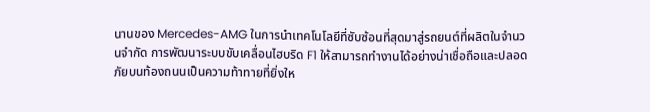นานของ Mercedes-AMG ในการนำเทคโนโลยีที่ซับซ้อนที่สุดมาสู่รถยนต์ที่ผลิตในจำนวนจำกัด การพัฒนาระบบขับเคลื่อนไฮบริด F1 ให้สามารถทำงานได้อย่างน่าเชื่อถือและปลอดภัยบนท้องถนนเป็นความท้าทายที่ยิ่งให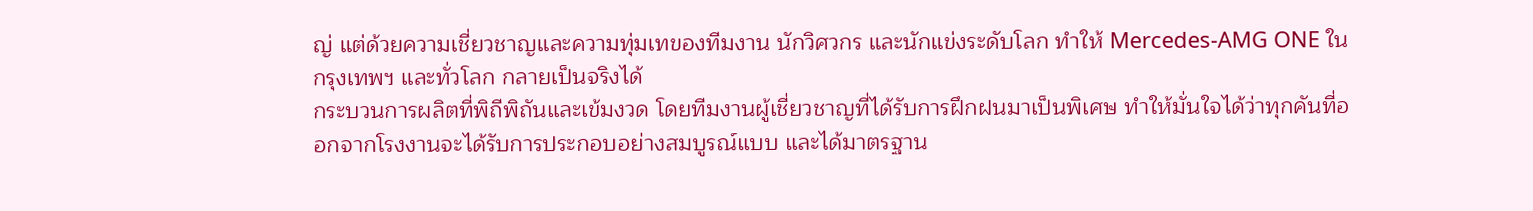ญ่ แต่ด้วยความเชี่ยวชาญและความทุ่มเทของทีมงาน นักวิศวกร และนักแข่งระดับโลก ทำให้ Mercedes-AMG ONE ในกรุงเทพฯ และทั่วโลก กลายเป็นจริงได้
กระบวนการผลิตที่พิถีพิถันและเข้มงวด โดยทีมงานผู้เชี่ยวชาญที่ได้รับการฝึกฝนมาเป็นพิเศษ ทำให้มั่นใจได้ว่าทุกคันที่ออกจากโรงงานจะได้รับการประกอบอย่างสมบูรณ์แบบ และได้มาตรฐาน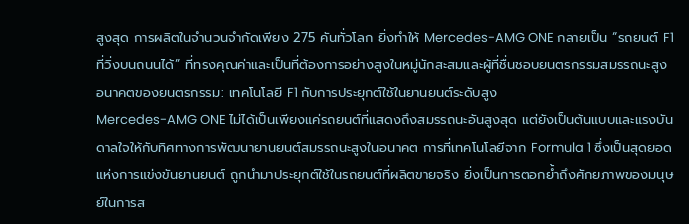สูงสุด การผลิตในจำนวนจำกัดเพียง 275 คันทั่วโลก ยิ่งทำให้ Mercedes-AMG ONE กลายเป็น “รถยนต์ F1 ที่วิ่งบนถนนได้” ที่ทรงคุณค่าและเป็นที่ต้องการอย่างสูงในหมู่นักสะสมและผู้ที่ชื่นชอบยนตรกรรมสมรรถนะสูง
อนาคตของยนตรกรรม: เทคโนโลยี F1 กับการประยุกต์ใช้ในยานยนต์ระดับสูง
Mercedes-AMG ONE ไม่ได้เป็นเพียงแค่รถยนต์ที่แสดงถึงสมรรถนะอันสูงสุด แต่ยังเป็นต้นแบบและแรงบันดาลใจให้กับทิศทางการพัฒนายานยนต์สมรรถนะสูงในอนาคต การที่เทคโนโลยีจาก Formula 1 ซึ่งเป็นสุดยอดแห่งการแข่งขันยานยนต์ ถูกนำมาประยุกต์ใช้ในรถยนต์ที่ผลิตขายจริง ยิ่งเป็นการตอกย้ำถึงศักยภาพของมนุษย์ในการส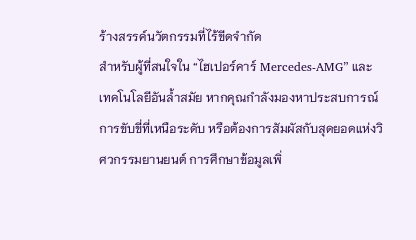ร้างสรรค์นวัตกรรมที่ไร้ขีดจำกัด
สำหรับผู้ที่สนใจใน “ไฮเปอร์คาร์ Mercedes-AMG” และเทคโนโลยีอันล้ำสมัย หากคุณกำลังมองหาประสบการณ์การขับขี่ที่เหนือระดับ หรือต้องการสัมผัสกับสุดยอดแห่งวิศวกรรมยานยนต์ การศึกษาข้อมูลเพิ่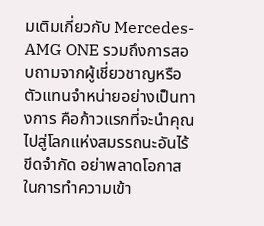มเติมเกี่ยวกับ Mercedes-AMG ONE รวมถึงการสอบถามจากผู้เชี่ยวชาญหรือตัวแทนจำหน่ายอย่างเป็นทางการ คือก้าวแรกที่จะนำคุณไปสู่โลกแห่งสมรรถนะอันไร้ขีดจำกัด อย่าพลาดโอกาสในการทำความเข้า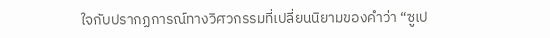ใจกับปรากฏการณ์ทางวิศวกรรมที่เปลี่ยนนิยามของคำว่า “ซูเป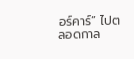อร์คาร์” ไปตลอดกาล